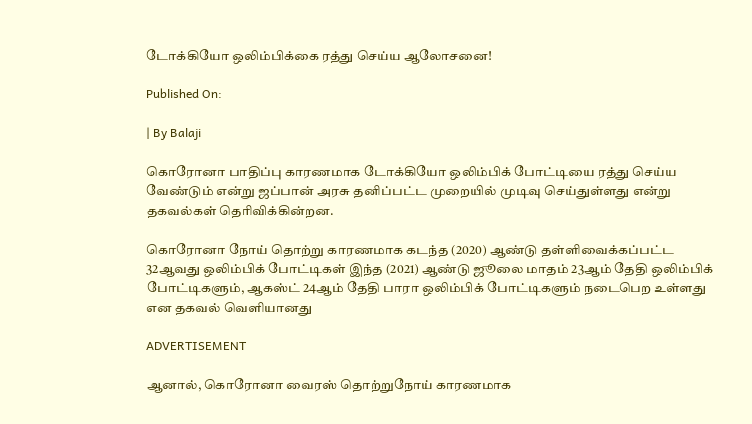டோக்கியோ ஒலிம்பிக்கை ரத்து செய்ய ஆலோசனை!

Published On:

| By Balaji

கொரோனா பாதிப்பு காரணமாக டோக்கியோ ஒலிம்பிக் போட்டியை ரத்து செய்ய வேண்டும் என்று ஜப்பான் அரசு தனிப்பட்ட முறையில் முடிவு செய்துள்ளது என்று தகவல்கள் தெரிவிக்கின்றன.

கொரோனா நோய் தொற்று காரணமாக கடந்த (2020) ஆண்டு தள்ளிவைக்கப்பட்ட 32ஆவது ஒலிம்பிக் போட்டிகள் இந்த (2021) ஆண்டு ஜூலை மாதம் 23ஆம் தேதி ஒலிம்பிக் போட்டிகளும், ஆகஸ்ட் 24ஆம் தேதி பாரா ஒலிம்பிக் போட்டிகளும் நடைபெற உள்ளது என தகவல் வெளியானது

ADVERTISEMENT

ஆனால், கொரோனா வைரஸ் தொற்றுநோய் காரணமாக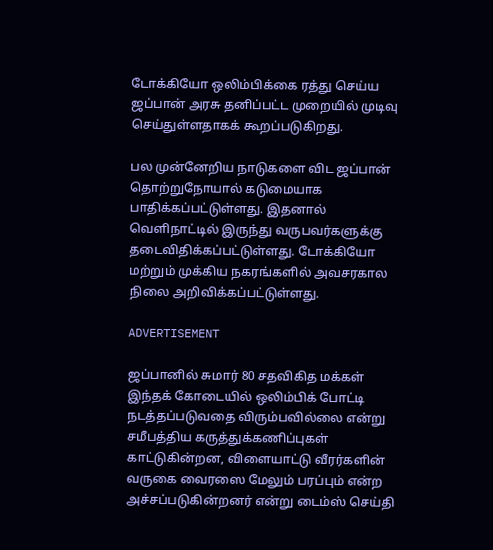டோக்கியோ ஒலிம்பிக்கை ரத்து செய்ய ஜப்பான் அரசு தனிப்பட்ட முறையில் முடிவு செய்துள்ளதாகக் கூறப்படுகிறது.

பல முன்னேறிய நாடுகளை விட ஜப்பான் தொற்றுநோயால் கடுமையாக பாதிக்கப்பட்டுள்ளது. இதனால் வெளிநாட்டில் இருந்து வருபவர்களுக்கு தடைவிதிக்கப்பட்டுள்ளது. டோக்கியோ மற்றும் முக்கிய நகரங்களில் அவசரகால நிலை அறிவிக்கப்பட்டுள்ளது.

ADVERTISEMENT

ஜப்பானில் சுமார் 80 சதவிகித மக்கள் இந்தக் கோடையில் ஒலிம்பிக் போட்டி நடத்தப்படுவதை விரும்பவில்லை என்று சமீபத்திய கருத்துக்கணிப்புகள் காட்டுகின்றன, விளையாட்டு வீரர்களின் வருகை வைரஸை மேலும் பரப்பும் என்ற அச்சப்படுகின்றனர் என்று டைம்ஸ் செய்தி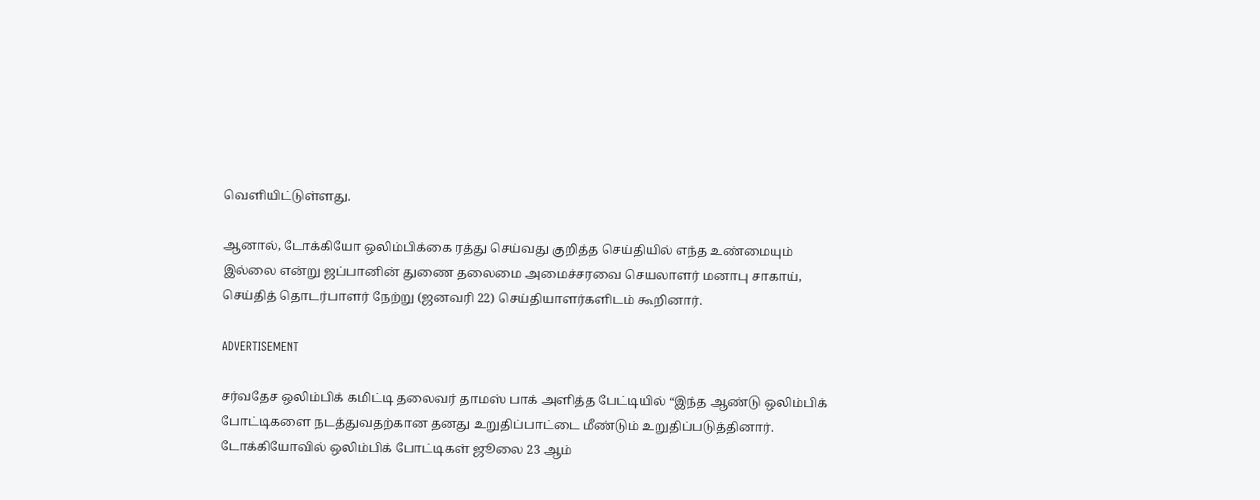வெளியிட்டுள்ளது.

ஆனால், டோக்கியோ ஒலிம்பிக்கை ரத்து செய்வது குறித்த செய்தியில் எந்த உண்மையும் இல்லை என்று ஜப்பானின் துணை தலைமை அமைச்சரவை செயலாளர் மனாபு சாகாய், செய்தித் தொடர்பாளர் நேற்று (ஜனவரி 22) செய்தியாளர்களிடம் கூறினார்.

ADVERTISEMENT

சர்வதேச ஒலிம்பிக் கமிட்டி தலைவர் தாமஸ் பாக் அளித்த பேட்டியில் “இந்த ஆண்டு ஒலிம்பிக் போட்டிகளை நடத்துவதற்கான தனது உறுதிப்பாட்டை மீண்டும் உறுதிப்படுத்தினார். டோக்கியோவில் ஒலிம்பிக் போட்டிகள் ஜூலை 23 ஆம்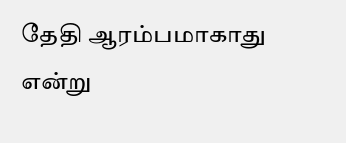தேதி ஆரம்பமாகாது என்று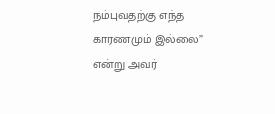நம்புவதற்கு எந்த காரணமும் இல்லை” என்று அவர்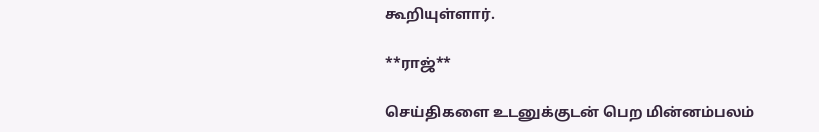கூறியுள்ளார்.

**ராஜ்**

செய்திகளை உடனுக்குடன் பெற மின்னம்பலம்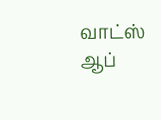வாட்ஸ் ஆப்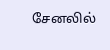சேனலில்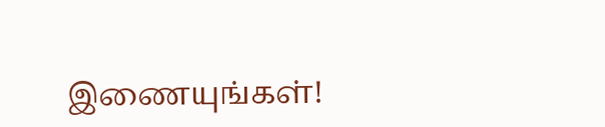இணையுங்கள்!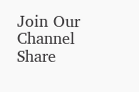Join Our Channel
Share